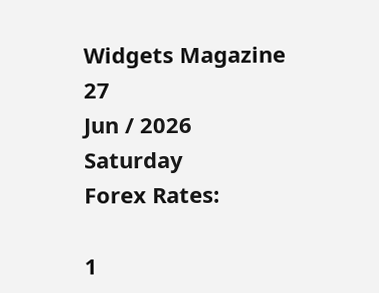Widgets Magazine
27
Jun / 2026
Saturday
Forex Rates:

1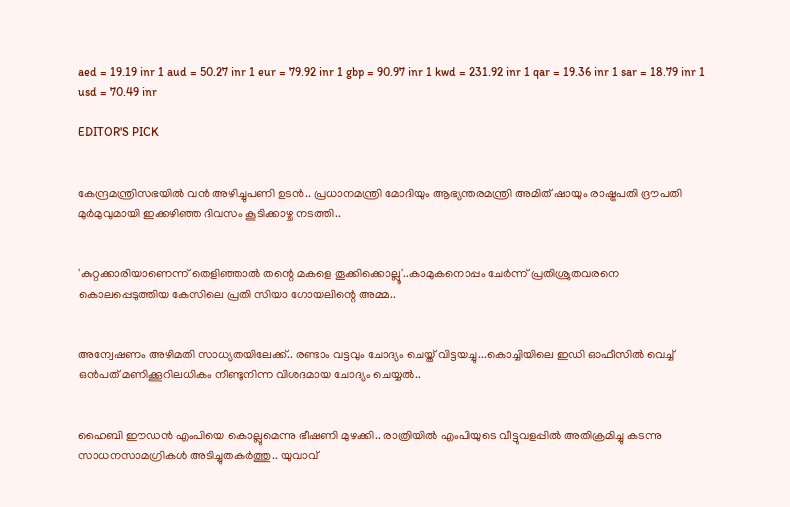aed = 19.19 inr 1 aud = 50.27 inr 1 eur = 79.92 inr 1 gbp = 90.97 inr 1 kwd = 231.92 inr 1 qar = 19.36 inr 1 sar = 18.79 inr 1 usd = 70.49 inr

EDITOR'S PICK


കേന്ദ്രമന്ത്രിസഭയിൽ വൻ അഴിച്ചുപണി ഉടൻ.. പ്രധാനമന്ത്രി മോദിയും ആഭ്യന്തരമന്ത്രി അമിത് ഷായും രാഷ്ട്രപതി ദ്രൗപതി മുർമുവുമായി ഇക്കഴിഞ്ഞ ദിവസം കൂടിക്കാഴ്ച നടത്തി..


'കുറ്റക്കാരിയാണെന്ന് തെളിഞ്ഞാൽ തന്റെ മകളെ തൂക്കിക്കൊല്ലൂ'..കാമുകനൊപ്പം ചേർന്ന് പ്രതിശ്രുതവരനെ കൊലപ്പെടുത്തിയ കേസിലെ പ്രതി സിയാ ഗോയലിന്റെ അമ്മ..


അന്വേഷണം അഴിമതി സാധ്യതയിലേക്ക്.. രണ്ടാം വട്ടവും ചോദ്യം ചെയ്ത് വിട്ടയച്ചു...കൊച്ചിയിലെ ഇഡി ഓഫീസില്‍ വെച്ച് ഒന്‍പത് മണിക്കൂറിലധികം നീണ്ടുനിന്ന വിശദമായ ചോദ്യം ചെയ്യൽ..


ഹൈബി ഈഡന്‍ എംപിയെ കൊല്ലുമെന്നു ഭീഷണി മുഴക്കി.. രാത്രിയില്‍ എംപിയുടെ വീട്ടുവളപ്പില്‍ അതിക്രമിച്ചു കടന്നു സാധനസാമഗ്രികള്‍ അടിച്ചുതകര്‍ത്തു.. യുവാവ്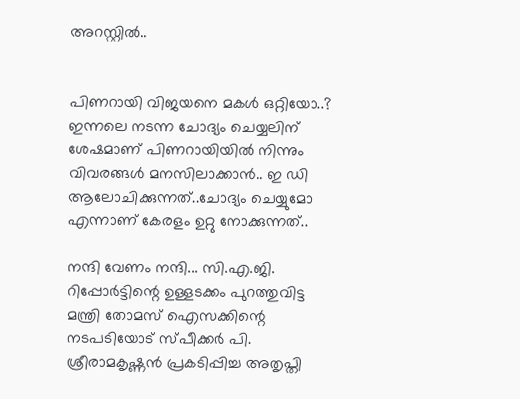അറസ്റ്റില്‍..


പിണറായി വിജയനെ മകൾ ഒറ്റിയോ..? ഇന്നലെ നടന്ന ചോദ്യം ചെയ്യലിന് ശേഷമാണ് പിണറായിയിൽ നിന്നും വിവരങ്ങൾ മനസിലാക്കാൻ.. ഇ ഡി ആലോചിക്കുന്നത്..ചോദ്യം ചെയ്യുമോ എന്നാണ് കേരളം ഉറ്റു നോക്കുന്നത്..

നന്ദി വേണം നന്ദി... സി.എ.ജി. റിപ്പോര്‍ട്ടിന്റെ ഉള്ളടക്കം പുറത്തുവിട്ട മന്ത്രി തോമസ് ഐസക്കിന്റെ നടപടിയോട് സ്പീക്കര്‍ പി. ശ്രീരാമകൃഷ്ണന്‍ പ്രകടിപ്പിച്ച അതൃപ്തി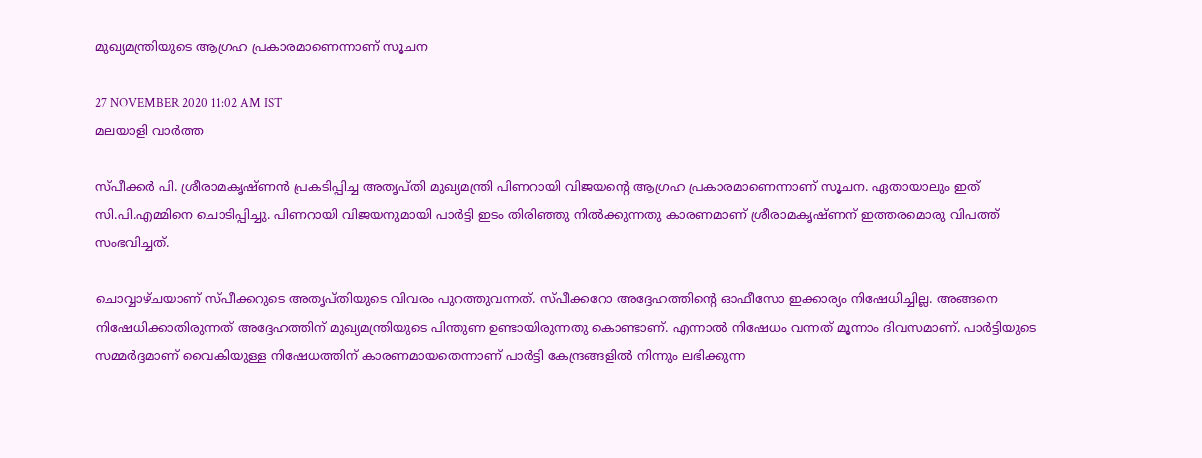മുഖ്യമന്ത്രിയുടെ ആഗ്രഹ പ്രകാരമാണെന്നാണ് സൂചന

27 NOVEMBER 2020 11:02 AM IST
മലയാളി വാര്‍ത്ത

സ്പീക്കര്‍ പി. ശ്രീരാമകൃഷ്ണന്‍ പ്രകടിപ്പിച്ച അതൃപ്തി മുഖ്യമന്ത്രി പിണറായി വിജയന്റെ ആഗ്രഹ പ്രകാരമാണെന്നാണ് സൂചന. ഏതായാലും ഇത് സി.പി.എമ്മിനെ ചൊടിപ്പിച്ചു. പിണറായി വിജയനുമായി പാര്‍ട്ടി ഇടം തിരിഞ്ഞു നില്‍ക്കുന്നതു കാരണമാണ് ശ്രീരാമകൃഷ്ണന് ഇത്തരമൊരു വിപത്ത് സംഭവിച്ചത്.

ചൊവ്വാഴ്ചയാണ് സ്പീക്കറുടെ അതൃപ്തിയുടെ വിവരം പുറത്തുവന്നത്. സ്പീക്കറോ അദ്ദേഹത്തിന്റെ ഓഫീസോ ഇക്കാര്യം നിഷേധിച്ചില്ല. അങ്ങനെ നിഷേധിക്കാതിരുന്നത് അദ്ദേഹത്തിന് മുഖ്യമന്ത്രിയുടെ പിന്തുണ ഉണ്ടായിരുന്നതു കൊണ്ടാണ്. എന്നാല്‍ നിഷേധം വന്നത് മൂന്നാം ദിവസമാണ്. പാര്‍ട്ടിയുടെ സമ്മര്‍ദ്ദമാണ് വൈകിയുള്ള നിഷേധത്തിന് കാരണമായതെന്നാണ് പാര്‍ട്ടി കേന്ദ്രങ്ങളില്‍ നിന്നും ലഭിക്കുന്ന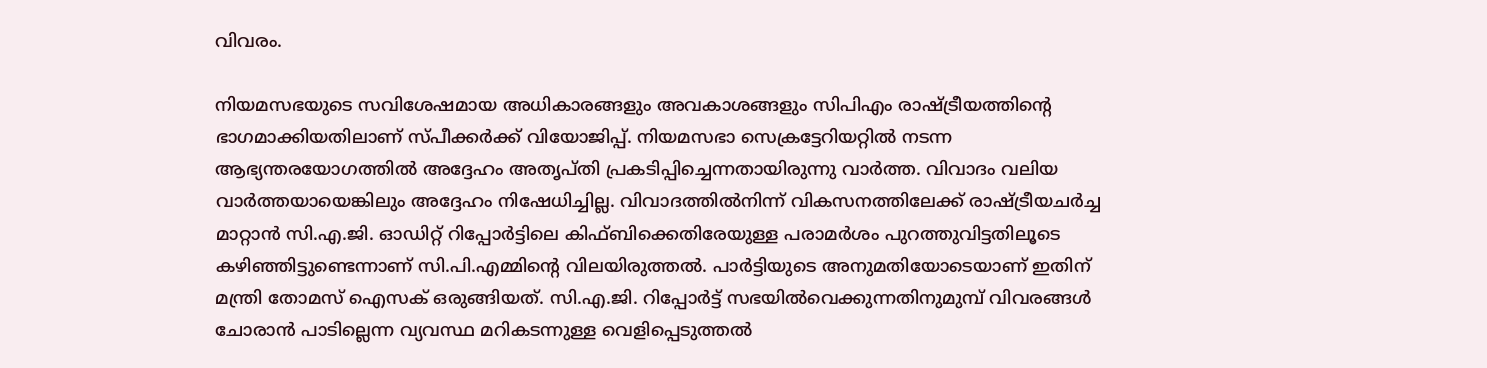വിവരം.

നിയമസഭയുടെ സവിശേഷമായ അധികാരങ്ങളും അവകാശങ്ങളും സിപിഎം രാഷ്ട്രീയത്തിന്റെ ഭാഗമാക്കിയതിലാണ് സ്പീക്കര്‍ക്ക് വിയോജിപ്പ്. നിയമസഭാ സെക്രട്ടേറിയറ്റില്‍ നടന്ന ആഭ്യന്തരയോഗത്തില്‍ അദ്ദേഹം അതൃപ്തി പ്രകടിപ്പിച്ചെന്നതായിരുന്നു വാര്‍ത്ത. വിവാദം വലിയ വാര്‍ത്തയായെങ്കിലും അദ്ദേഹം നിഷേധിച്ചില്ല. വിവാദത്തില്‍നിന്ന് വികസനത്തിലേക്ക് രാഷ്ട്രീയചര്‍ച്ച മാറ്റാന്‍ സി.എ.ജി. ഓഡിറ്റ് റിപ്പോര്‍ട്ടിലെ കിഫ്ബിക്കെതിരേയുള്ള പരാമര്‍ശം പുറത്തുവിട്ടതിലൂടെ കഴിഞ്ഞിട്ടുണ്ടെന്നാണ് സി.പി.എമ്മിന്റെ വിലയിരുത്തല്‍. പാര്‍ട്ടിയുടെ അനുമതിയോടെയാണ് ഇതിന് മന്ത്രി തോമസ് ഐസക് ഒരുങ്ങിയത്. സി.എ.ജി. റിപ്പോര്‍ട്ട് സഭയില്‍വെക്കുന്നതിനുമുമ്പ് വിവരങ്ങള്‍ ചോരാന്‍ പാടില്ലെന്ന വ്യവസ്ഥ മറികടന്നുള്ള വെളിപ്പെടുത്തല്‍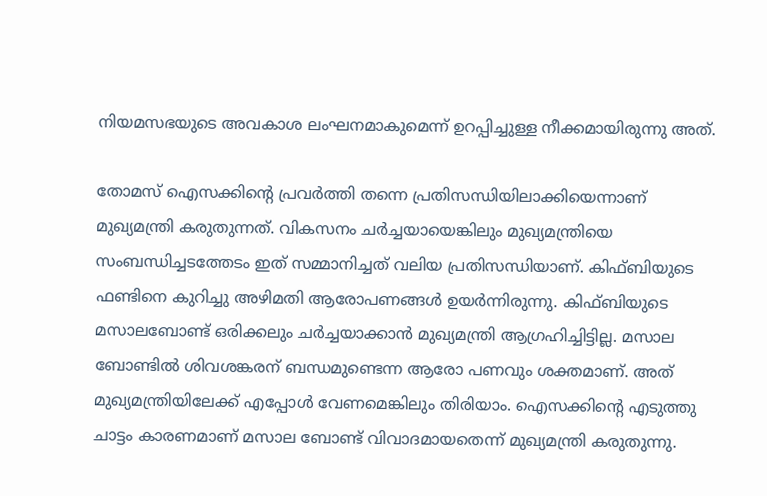നിയമസഭയുടെ അവകാശ ലംഘനമാകുമെന്ന് ഉറപ്പിച്ചുള്ള നീക്കമായിരുന്നു അത്.

തോമസ് ഐസക്കിന്റെ പ്രവര്‍ത്തി തന്നെ പ്രതിസന്ധിയിലാക്കിയെന്നാണ് മുഖ്യമന്ത്രി കരുതുന്നത്. വികസനം ചര്‍ച്ചയായെങ്കിലും മുഖ്യമന്ത്രിയെ സംബന്ധിച്ചടത്തേടം ഇത് സമ്മാനിച്ചത് വലിയ പ്രതിസന്ധിയാണ്. കിഫ്ബിയുടെ ഫണ്ടിനെ കുറിച്ചു അഴിമതി ആരോപണങ്ങള്‍ ഉയര്‍ന്നിരുന്നു. കിഫ്ബിയുടെ മസാലബോണ്ട് ഒരിക്കലും ചര്‍ച്ചയാക്കാന്‍ മുഖ്യമന്ത്രി ആഗ്രഹിച്ചിട്ടില്ല. മസാല ബോണ്ടില്‍ ശിവശങ്കരന് ബന്ധമുണ്ടെന്ന ആരോ പണവും ശക്തമാണ്. അത് മുഖ്യമന്ത്രിയിലേക്ക് എപ്പോള്‍ വേണമെങ്കിലും തിരിയാം. ഐസക്കിന്റെ എടുത്തു ചാട്ടം കാരണമാണ് മസാല ബോണ്ട് വിവാദമായതെന്ന് മുഖ്യമന്ത്രി കരുതുന്നു.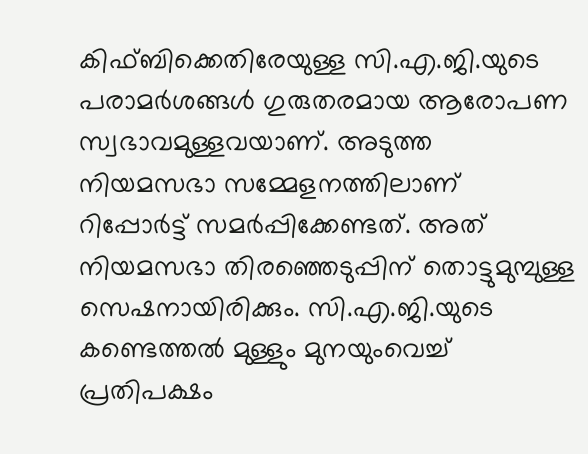കിഫ്ബിക്കെതിരേയുള്ള സി.എ.ജി.യുടെ പരാമര്‍ശങ്ങള്‍ ഗുരുതരമായ ആരോപണ സ്വഭാവമുള്ളവയാണ്. അടുത്ത നിയമസഭാ സമ്മേളനത്തിലാണ് റിപ്പോര്‍ട്ട് സമര്‍പ്പിക്കേണ്ടത്. അത് നിയമസഭാ തിരഞ്ഞെടുപ്പിന് തൊട്ടുമുമ്പുള്ള സെഷനായിരിക്കും. സി.എ.ജി.യുടെ കണ്ടെത്തല്‍ മുള്ളും മുനയുംവെച്ച് പ്രതിപക്ഷം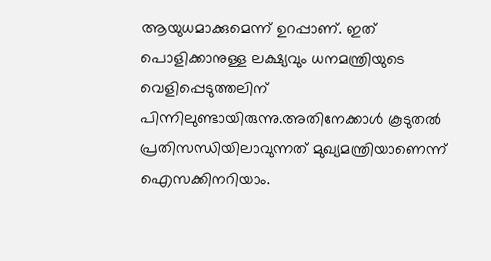ആയുധമാക്കുമെന്ന് ഉറപ്പാണ്. ഇത് പൊളിക്കാനുള്ള ലക്ഷ്യവും ധനമന്ത്രിയുടെ വെളിപ്പെടുത്തലിന് പിന്നിലുണ്ടായിരുന്നു.അതിനേക്കാള്‍ കൂടുതല്‍ പ്രതിസന്ധിയിലാവുന്നത് മുഖ്യമന്ത്രിയാണെന്ന് ഐസക്കിനറിയാം.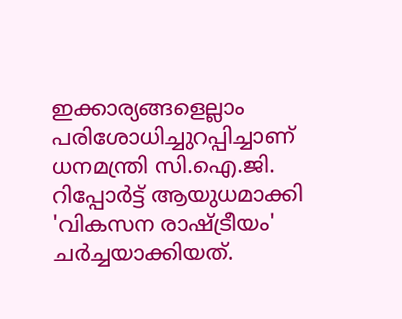ഇക്കാര്യങ്ങളെല്ലാം പരിശോധിച്ചുറപ്പിച്ചാണ് ധനമന്ത്രി സി.ഐ.ജി. റിപ്പോര്‍ട്ട് ആയുധമാക്കി 'വികസന രാഷ്ട്രീയം' ചര്‍ച്ചയാക്കിയത്.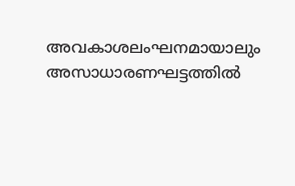അവകാശലംഘനമായാലും അസാധാരണഘട്ടത്തില്‍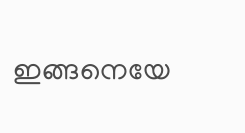ഇങ്ങനെയേ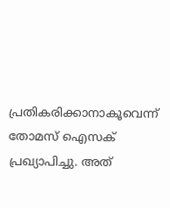പ്രതികരിക്കാനാകൂവെന്ന് തോമസ് ഐസക് പ്രഖ്യാപിച്ചു. അത്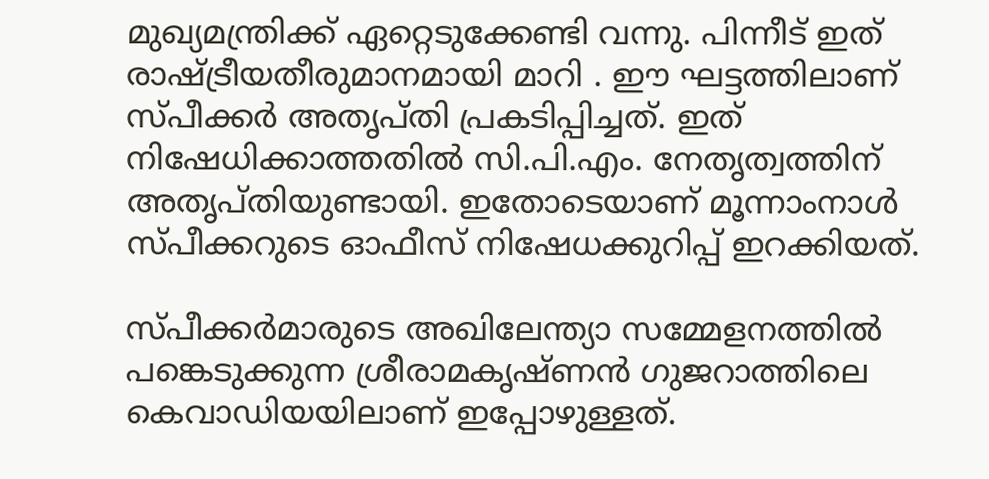മുഖ്യമന്ത്രിക്ക് ഏറ്റെടുക്കേണ്ടി വന്നു. പിന്നീട് ഇത് രാഷ്ട്രീയതീരുമാനമായി മാറി . ഈ ഘട്ടത്തിലാണ് സ്പീക്കര്‍ അതൃപ്തി പ്രകടിപ്പിച്ചത്. ഇത് നിഷേധിക്കാത്തതില്‍ സി.പി.എം. നേതൃത്വത്തിന് അതൃപ്തിയുണ്ടായി. ഇതോടെയാണ് മൂന്നാംനാള്‍ സ്പീക്കറുടെ ഓഫീസ് നിഷേധക്കുറിപ്പ് ഇറക്കിയത്.

സ്പീക്കര്‍മാരുടെ അഖിലേന്ത്യാ സമ്മേളനത്തില്‍ പങ്കെടുക്കുന്ന ശ്രീരാമകൃഷ്ണന്‍ ഗുജറാത്തിലെ കെവാഡിയയിലാണ് ഇപ്പോഴുള്ളത്.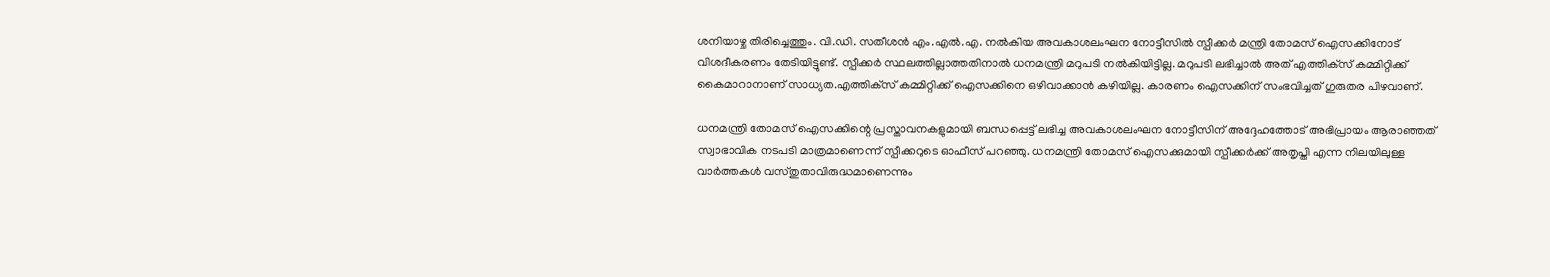ശനിയാഴ്ച തിരിച്ചെത്തും. വി.ഡി. സതീശന്‍ എം.എല്‍.എ. നല്‍കിയ അവകാശലംഘന നോട്ടീസില്‍ സ്പീക്കര്‍ മന്ത്രി തോമസ് ഐസക്കിനോട് വിശദീകരണം തേടിയിട്ടുണ്ട്. സ്പീക്കര്‍ സ്ഥലത്തില്ലാത്തതിനാല്‍ ധനമന്ത്രി മറുപടി നല്‍കിയിട്ടില്ല. മറുപടി ലഭിച്ചാല്‍ അത് എത്തിക്‌സ് കമ്മിറ്റിക്ക് കൈമാറാനാണ് സാധ്യത.എത്തിക്‌സ് കമ്മിറ്റിക്ക് ഐസക്കിനെ ഒഴിവാക്കാന്‍ കഴിയില്ല. കാരണം ഐസക്കിന് സംഭവിച്ചത് ഗുരുതര പിഴവാണ്.

ധനമന്ത്രി തോമസ് ഐസക്കിന്റെ പ്രസ്താവനകളുമായി ബന്ധപ്പെട്ട് ലഭിച്ച അവകാശലംഘന നോട്ടീസിന് അദ്ദേഹത്തോട് അഭിപ്രായം ആരാഞ്ഞത് സ്വാഭാവിക നടപടി മാത്രമാണെന്ന് സ്പീക്കറുടെ ഓഫീസ് പറഞ്ഞു. ധനമന്ത്രി തോമസ് ഐസക്കുമായി സ്പീക്കര്‍ക്ക് അതൃപ്തി എന്ന നിലയിലുള്ള വാര്‍ത്തകള്‍ വസ്തുതാവിരുദ്ധമാണെന്നും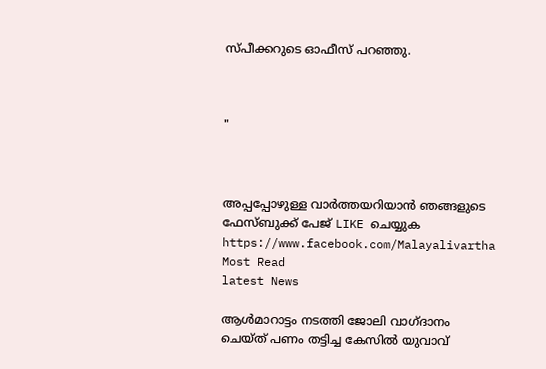സ്പീക്കറുടെ ഓഫീസ് പറഞ്ഞു.



"



അപ്പപ്പോഴുള്ള വാര്‍ത്തയറിയാന്‍ ഞങ്ങളുടെ ഫേസ്‌ബുക്ക്‌ പേജ് LIKE ചെയ്യുക
https://www.facebook.com/Malayalivartha
Most Read
latest News

ആള്‍മാറാട്ടം നടത്തി ജോലി വാഗ്ദാനം ചെയ്ത് പണം തട്ടിച്ച കേസില്‍ യുവാവ്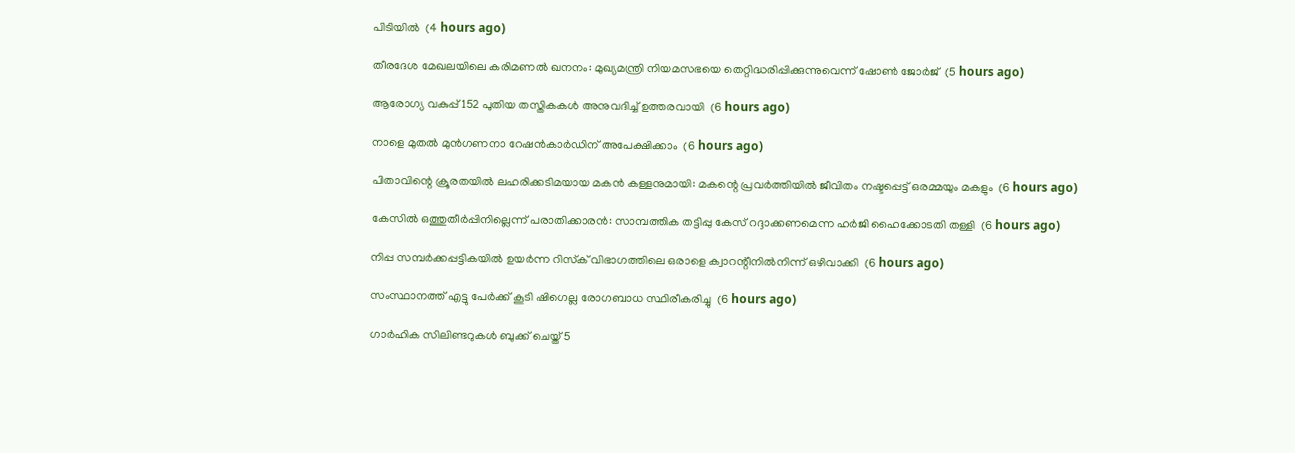പിടിയില്‍  (4 hours ago)

തീരദേശ മേഖലയിലെ കരിമണല്‍ ഖനനം: മുഖ്യമന്ത്രി നിയമസഭയെ തെറ്റിദ്ധരിപ്പിക്കുന്നുവെന്ന് ഷോണ്‍ ജോര്‍ജ്  (5 hours ago)

ആരോഗ്യ വകുപ്പ് 152 പുതിയ തസ്തികകള്‍ അനുവദിച്ച് ഉത്തരവായി  (6 hours ago)

നാളെ മുതല്‍ മുന്‍ഗണനാ റേഷന്‍കാര്‍ഡിന് അപേക്ഷിക്കാം  (6 hours ago)

പിതാവിന്റെ ക്രൂരതയില്‍ ലഹരിക്കടിമയായ മകന്‍ കള്ളനുമായി: മകന്റെ പ്രവര്‍ത്തിയില്‍ ജീവിതം നഷ്ടപ്പെട്ട് ഒരമ്മയും മകളും  (6 hours ago)

കേസില്‍ ഒത്തുതീര്‍പ്പിനില്ലെന്ന് പരാതിക്കാരന്‍: സാമ്പത്തിക തട്ടിപ്പു കേസ് റദ്ദാക്കണമെന്ന ഹര്‍ജി ഹൈക്കോടതി തള്ളി  (6 hours ago)

നിപ്പ സമ്പര്‍ക്കപ്പട്ടികയില്‍ ഉയര്‍ന്ന റിസ്‌ക് വിഭാഗത്തിലെ ഒരാളെ ക്വാറന്റീനില്‍നിന്ന് ഒഴിവാക്കി  (6 hours ago)

സംസ്ഥാനത്ത് എട്ടു പേര്‍ക്ക് കൂടി ഷിഗെല്ല രോഗബാധ സ്ഥിരീകരിച്ചു  (6 hours ago)

ഗാര്‍ഹിക സിലിണ്ടറുകള്‍ ബുക്ക് ചെയ്ത് 5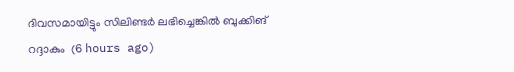ദിവസമായിട്ടും സിലിണ്ടര്‍ ലഭിച്ചെങ്കില്‍ ബുക്കിങ് റദ്ദാകും  (6 hours ago)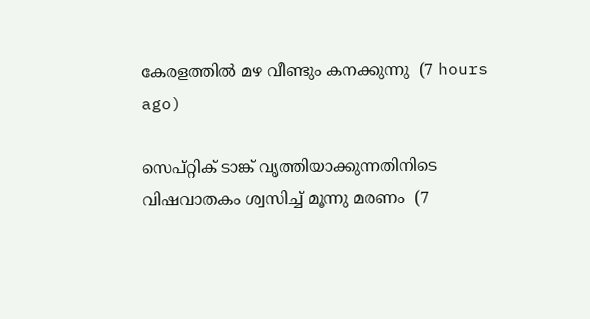കേരളത്തില്‍ മഴ വീണ്ടും കനക്കുന്നു  (7 hours ago)

സെപ്റ്റിക് ടാങ്ക് വൃത്തിയാക്കുന്നതിനിടെ വിഷവാതകം ശ്വസിച്ച് മൂന്നു മരണം  (7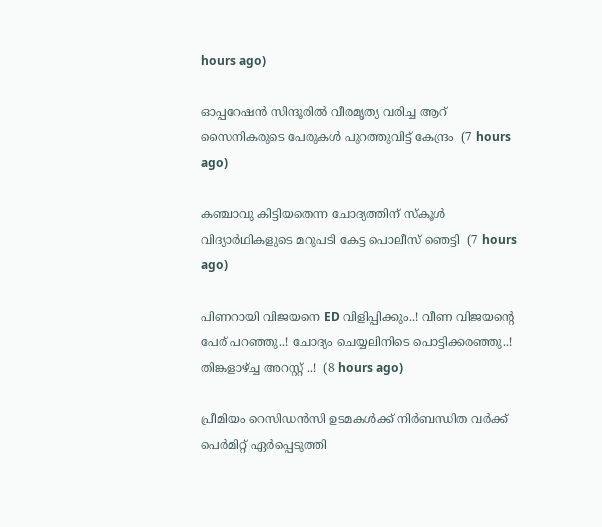hours ago)

ഓപ്പറേഷന്‍ സിന്ദൂരില്‍ വീരമൃത്യ വരിച്ച ആറ് സൈനികരുടെ പേരുകള്‍ പുറത്തുവിട്ട് കേന്ദ്രം  (7 hours ago)

കഞ്ചാവു കിട്ടിയതെന്ന ചോദ്യത്തിന് സ്‌കൂള്‍ വിദ്യാര്‍ഥികളുടെ മറുപടി കേട്ട പൊലീസ് ഞെട്ടി  (7 hours ago)

പിണറായി വിജയനെ ED വിളിപ്പിക്കും..! വീണ വിജയന്റെ പേര് പറഞ്ഞു..! ചോദ്യം ചെയ്യലിനിടെ പൊട്ടിക്കരഞ്ഞു..! തിങ്കളാഴ്ച്ച അറസ്റ്റ് ..!  (8 hours ago)

പ്രീമിയം റെസിഡൻസി ഉടമകൾക്ക് നിർബന്ധിത വർക്ക് പെർമിറ്റ് ഏർപ്പെടുത്തി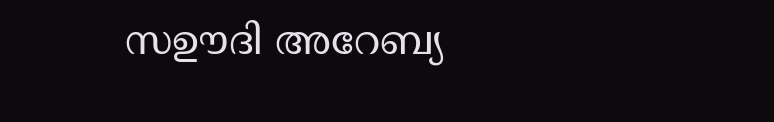സഊദി അറേബ്യ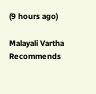(9 hours ago)

Malayali Vartha Recommends